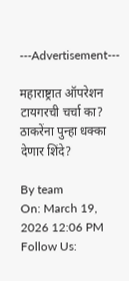---Advertisement---

महाराष्ट्रात ऑपरेशन टायगरची चर्चा का? ठाकरेंना पुन्हा धक्का देणार शिंदे?

By team
On: March 19, 2026 12:06 PM
Follow Us: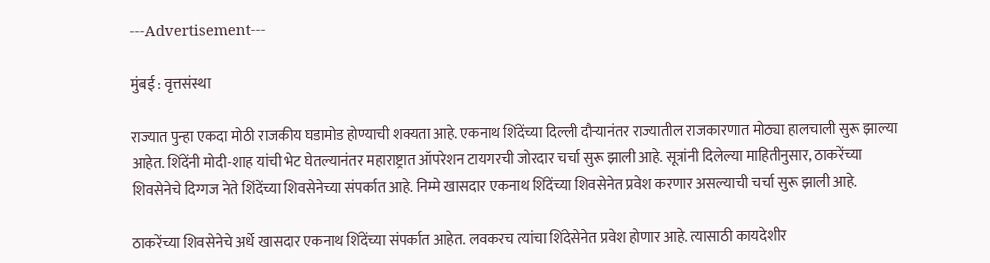---Advertisement---

मुंबई : वृत्तसंस्था

राज्यात पुन्हा एकदा मोठी राजकीय घडामोड होण्याची शक्यता आहे. एकनाथ शिंदेंच्या दिल्ली दौऱ्यानंतर राज्यातील राजकारणात मोठ्या हालचाली सुरू झाल्या आहेत. शिंदेंनी मोदी-शाह यांची भेट घेतल्यानंतर महाराष्ट्रात ऑपरेशन टायगरची जोरदार चर्चा सुरू झाली आहे. सूत्रांनी दिलेल्या माहितीनुसार, ठाकरेंच्या शिवसेनेचे दिग्गज नेते शिंदेंच्या शिवसेनेच्या संपर्कात आहे. निम्मे खासदार एकनाथ शिंदेंच्या शिवसेनेत प्रवेश करणार असल्याची चर्चा सुरू झाली आहे.

ठाकरेंच्या शिवसेनेचे अर्धे खासदार एकनाथ शिंदेंच्या संपर्कात आहेत. लवकरच त्यांचा शिंदेसेनेत प्रवेश होणार आहे. त्यासाठी कायदेशीर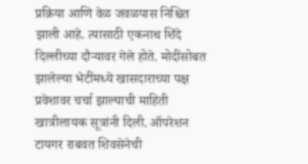प्रक्रिया आणि वेळ जवळपास निश्चित झाली आहे. त्यासाठी एकनाथ शिंदे दिल्लीच्या दौऱ्यावर गेले होते. मोदींसोबत झालेल्या भेटींमध्ये खासदाराच्या पक्ष प्रवेशावर चर्चा झाल्याची माहिती खात्रीलायक सूत्रांनी दिली. ऑपरेशन टायगर राबवत शिवसेनेची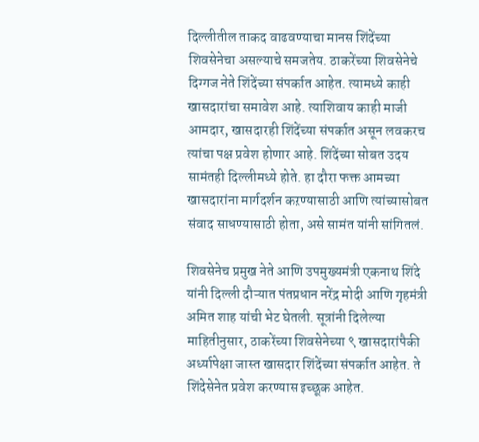दिल्लीतील ताकद वाढवण्याचा मानस शिंदेंच्या शिवसेनेचा असल्याचे समजतेय. ठाकरेंच्या शिवसेनेचे दिग्गज नेते शिंदेंच्या संपर्कात आहेत. त्यामध्ये काही खासदारांचा समावेश आहे. त्याशिवाय काही माजी आमदार, खासदारही शिंदेंच्या संपर्कात असून लवकरच त्यांचा पक्ष प्रवेश होणार आहे. शिंदेंच्या सोबत उदय सामंतही दिल्लीमध्ये होते. हा दौरा फक्त आमच्या खासदारांना मार्गदर्शन कऱण्यासाठी आणि त्यांच्यासोबत संवाद साधण्यासाठी होता, असे सामंत यांनी सांगितलं.

शिवसेनेच प्रमुख नेते आणि उपमुख्यमंत्री एकनाथ शिंदे यांनी दिल्ली दौऱ्यात पंतप्रधान नरेंद्र मोदी आणि गृहमंत्री अमित शाह यांची भेट घेतली. सूत्रांनी दिलेल्या माहितीनुसार, ठाकरेंच्या शिवसेनेच्या ९ खासदारांपैकी अर्ध्यापेक्षा जास्त खासदार शिंदेंच्या संपर्कात आहेत. ते शिंदेसेनेत प्रवेश करण्यास इच्छूक आहेत.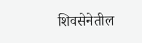शिवसेनेतील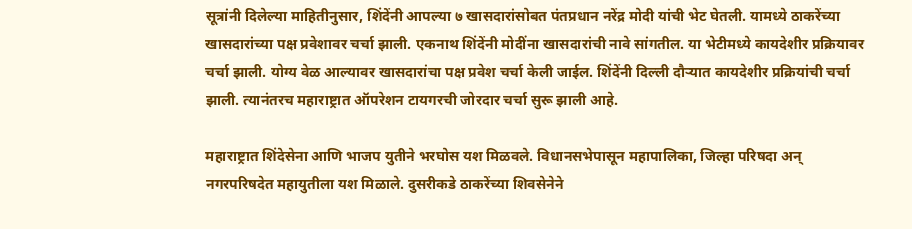सूत्रांनी दिलेल्या माहितीनुसार, शिंदेंनी आपल्या ७ खासदारांसोबत पंतप्रधान नरेंद्र मोदी यांची भेट घेतली. यामध्ये ठाकरेंच्या खासदारांच्या पक्ष प्रवेशावर चर्चा झाली. एकनाथ शिंदेंनी मोदींना खासदारांची नावे सांगतील. या भेटीमध्ये कायदेशीर प्रक्रियावर चर्चा झाली. योग्य वेळ आल्यावर खासदारांचा पक्ष प्रवेश चर्चा केली जाईल. शिंदेंनी दिल्ली दौऱ्यात कायदेशीर प्रक्रियांची चर्चा झाली. त्यानंतरच महाराष्ट्रात ऑपरेशन टायगरची जोरदार चर्चा सुरू झाली आहे.

महाराष्ट्रात शिंदेसेना आणि भाजप युतीने भरघोस यश मिळवले. विधानसभेपासून महापालिका, जिल्हा परिषदा अन् नगरपरिषदेत महायुतीला यश मिळाले. दुसरीकडे ठाकरेंच्या शिवसेनेने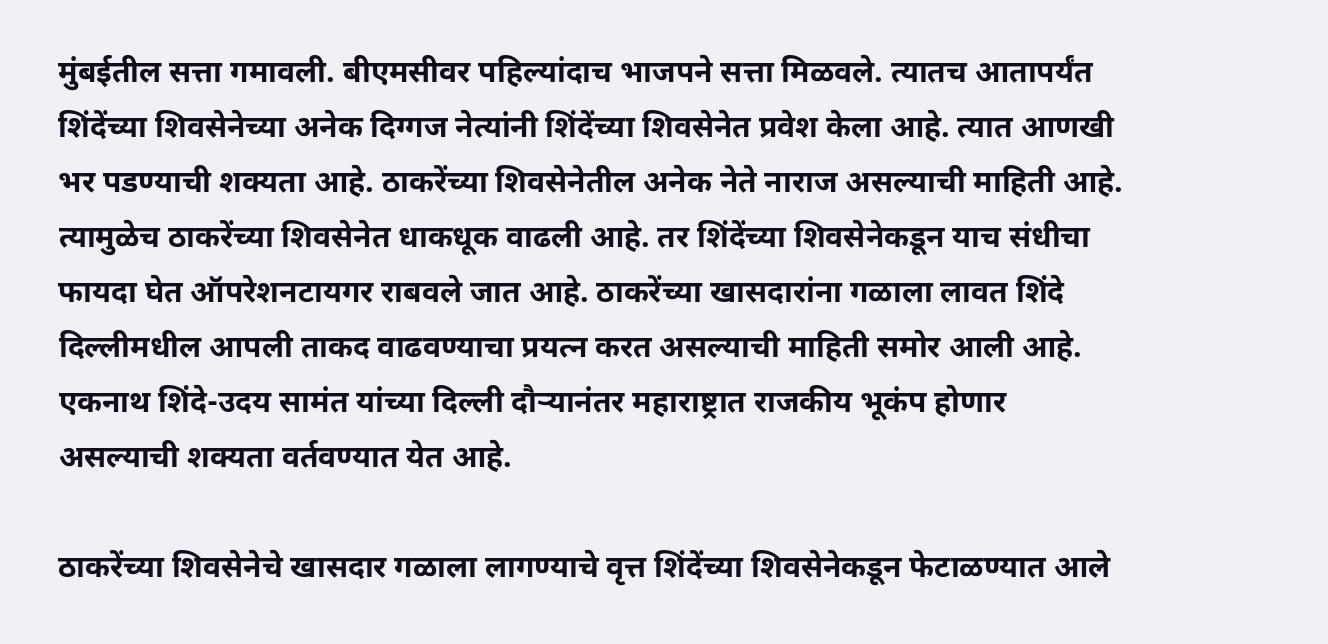मुंबईतील सत्ता गमावली. बीएमसीवर पहिल्यांदाच भाजपने सत्ता मिळवले. त्यातच आतापर्यंत शिंदेंच्या शिवसेनेच्या अनेक दिग्गज नेत्यांनी शिंदेंच्या शिवसेनेत प्रवेश केला आहे. त्यात आणखी भर पडण्याची शक्यता आहे. ठाकरेंच्या शिवसेनेतील अनेक नेते नाराज असल्याची माहिती आहे. त्यामुळेच ठाकरेंच्या शिवसेनेत धाकधूक वाढली आहे. तर शिंदेंच्या शिवसेनेकडून याच संधीचा फायदा घेत ऑपरेशनटायगर राबवले जात आहे. ठाकरेंच्या खासदारांना गळाला लावत शिंदे दिल्लीमधील आपली ताकद वाढवण्याचा प्रयत्न करत असल्याची माहिती समोर आली आहे. एकनाथ शिंदे-उदय सामंत यांच्या दिल्ली दौऱ्यानंतर महाराष्ट्रात राजकीय भूकंप होणार असल्याची शक्यता वर्तवण्यात येत आहे.

ठाकरेंच्या शिवसेनेचे खासदार गळाला लागण्याचे वृत्त शिंदेंच्या शिवसेनेकडून फेटाळण्यात आले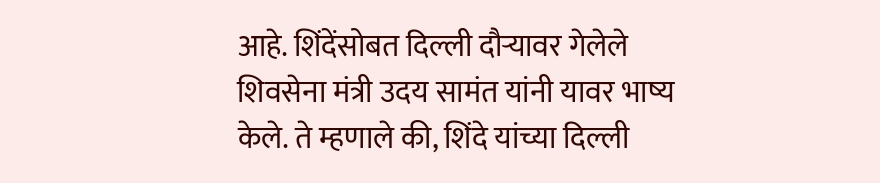आहे. शिंदेंसोबत दिल्ली दौऱ्यावर गेलेले शिवसेना मंत्री उदय सामंत यांनी यावर भाष्य केले. ते म्हणाले की, शिंदे यांच्या दिल्ली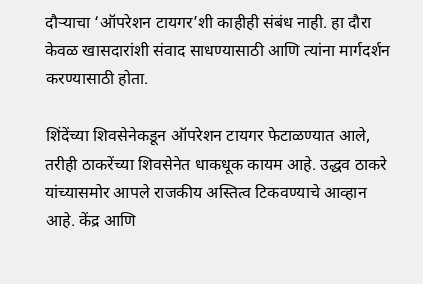दौऱ्याचा ‘ऑपरेशन टायगर’शी काहीही संबंध नाही. हा दौरा केवळ खासदारांशी संवाद साधण्यासाठी आणि त्यांना मार्गदर्शन करण्यासाठी होता.

शिंदेंच्या शिवसेनेकडून ऑपरेशन टायगर फेटाळण्यात आले, तरीही ठाकरेंच्या शिवसेनेत धाकधूक कायम आहे. उद्धव ठाकरे यांच्यासमोर आपले राजकीय अस्तित्व टिकवण्याचे आव्हान आहे. केंद्र आणि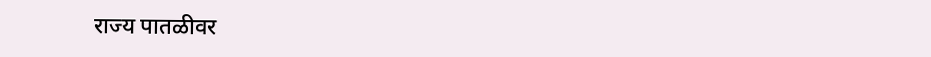राज्य पातळीवर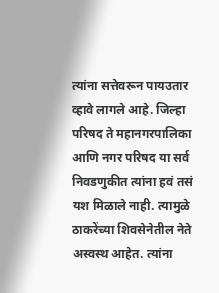त्यांना सत्तेवरून पायउतार व्हावे लागले आहे. जिल्हा परिषद ते महानगरपालिका आणि नगर परिषद या सर्व निवडणुकीत त्यांना हवं तसं यश मिळाले नाही. त्यामुळे ठाकरेंच्या शिवसेनेतील नेते अस्वस्थ आहेत. त्यांना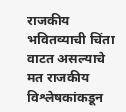राजकीय भवितव्याची चिंता वाटत असल्याचे मत राजकीय विश्लेषकांकडून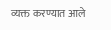व्यक्त करण्यात आले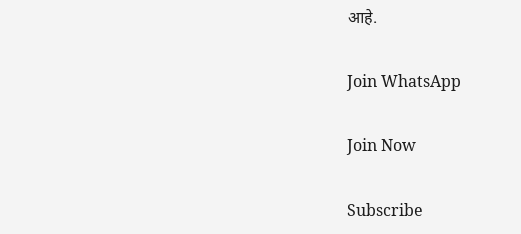आहे.

Join WhatsApp

Join Now

Subscribe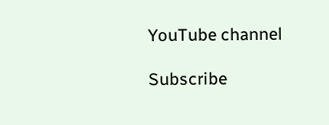YouTube channel

Subscribe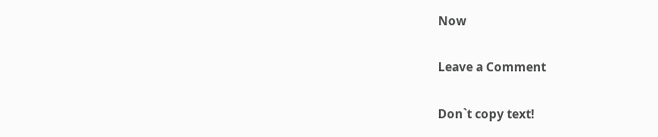Now

Leave a Comment

Don`t copy text!